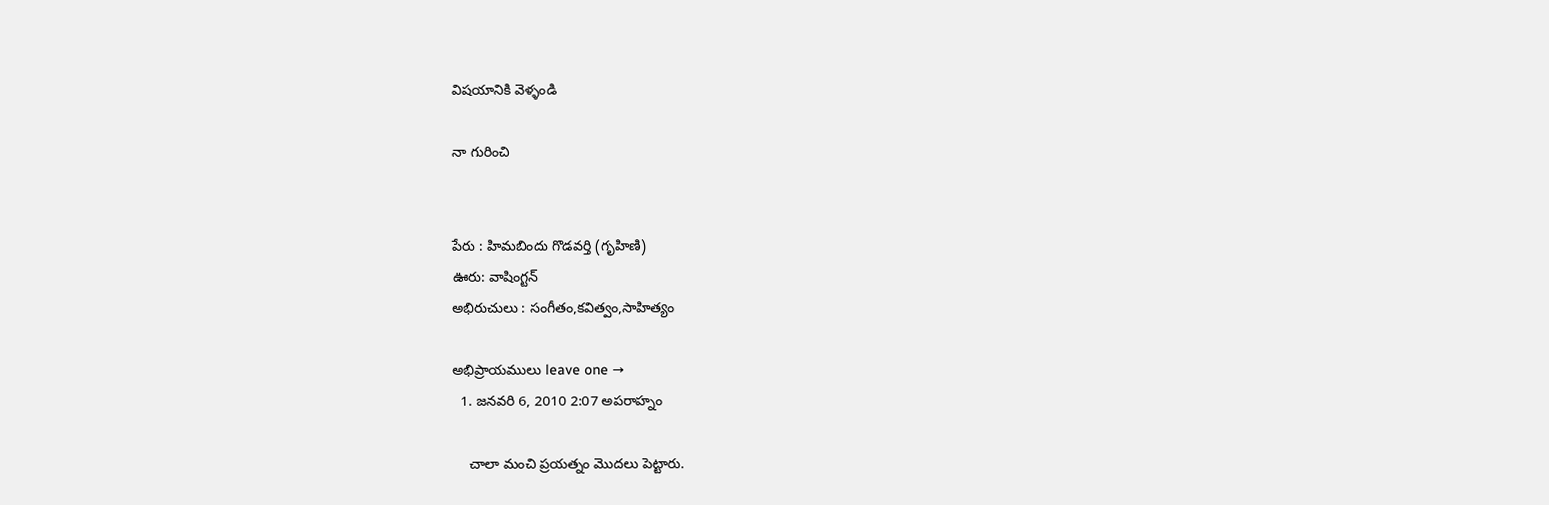విషయానికి వెళ్ళండి

నా గురించి


పేరు : హిమబిందు గొడవర్తి (గృహిణి)
ఊరు: వాషింగ్టన్
అభిరుచులు : సంగీతం,కవిత్వం,సాహిత్యం

అభిప్రాయములు leave one →
  1. జనవరి 6, 2010 2:07 అపరాహ్నం

    చాలా మంచి ప్రయత్నం మొదలు పెట్టారు.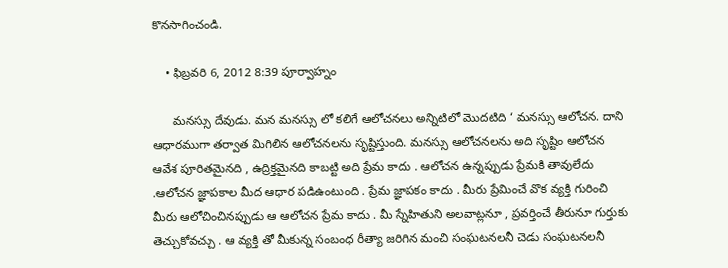కొనసాగించండి.

    • ఫిబ్రవరి 6, 2012 8:39 పూర్వాహ్నం

      మనస్సు దేవుడు. మన మనస్సు లో కలిగే ఆలోచనలు అన్నిటిలో మొదటిది ‘ మనస్సు ఆలోచన. దాని ఆధారముగా తర్వాత మిగిలిన ఆలోచనలను సృష్టిస్తుంది. మనస్సు ఆలోచనలను అది సృష్టిం ఆలోచన ఆవేశ పూరితమైనది , ఉద్రిక్తమైనది కాబట్టి అది ప్రేమ కాదు . ఆలోచన ఉన్నప్పుడు ప్రేమకి తావులేదు .ఆలోచన జ్ఞాపకాల మీద ఆధార పడిఉంటుంది . ప్రేమ జ్ఞాపకం కాదు . మీరు ప్రేమించే వొక వ్యక్తి గురించి మీరు ఆలోచించినప్పుడు ఆ ఆలోచన ప్రేమ కాదు . మీ స్నేహితుని అలవాట్లనూ , ప్రవర్తించే తీరునూ గుర్తుకు తెచ్చుకోవచ్చు . ఆ వ్యక్తి తో మీకున్న సంబంధ రీత్యా జరిగిన మంచి సంఘటనలనీ చెడు సంఘటనలనీ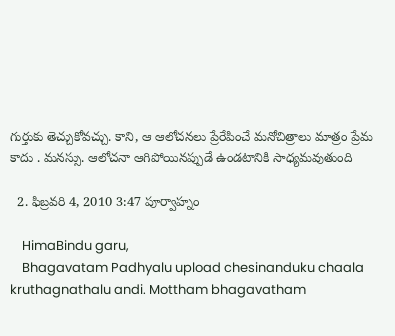గుర్తుకు తెచ్చుకోవచ్చు. కాని, ఆ ఆలోచనలు ప్రేరేపించే మనోచిత్రాలు మాత్రం ప్రేమ కాదు . మనస్సు. ఆలోచనా ఆగిపోయినప్పుడే ఉండటానికి సాధ్యమవుతుంది

  2. ఫిబ్రవరి 4, 2010 3:47 పూర్వాహ్నం

    HimaBindu garu,
    Bhagavatam Padhyalu upload chesinanduku chaala kruthagnathalu andi. Mottham bhagavatham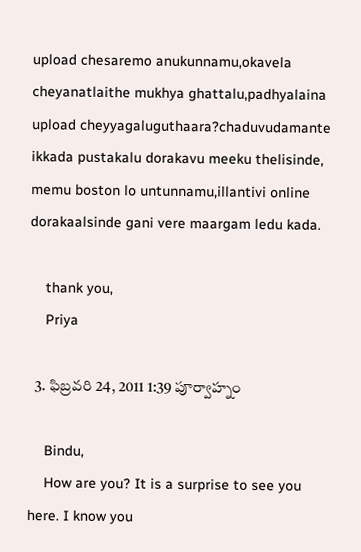upload chesaremo anukunnamu,okavela cheyanatlaithe mukhya ghattalu,padhyalaina upload cheyyagaluguthaara?chaduvudamante ikkada pustakalu dorakavu meeku thelisinde, memu boston lo untunnamu,illantivi online dorakaalsinde gani vere maargam ledu kada.

    thank you,
    Priya

  3. ఫిబ్రవరి 24, 2011 1:39 పూర్వాహ్నం

    Bindu,
    How are you? It is a surprise to see you here. I know you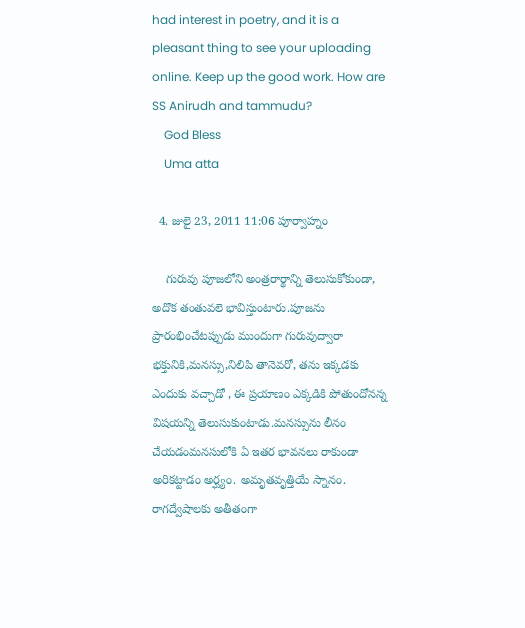had interest in poetry, and it is a pleasant thing to see your uploading online. Keep up the good work. How are SS Anirudh and tammudu?
    God Bless
    Uma atta

  4. జులై 23, 2011 11:06 పూర్వాహ్నం

    గురువు పూజలోని అంత్రరార్థాన్ని తెలుసుకోకుండా, అదొక తంతువలె భావిస్తుంటారు.పూజను ప్రారంభించేటప్పుడు ముందుగా గురువుద్వారా భక్తునికి,మనస్సు,నిలిపి తానెవరో, తను ఇక్కడకు ఎందుకు వచ్చాడో , ఈ ప్రయాణం ఎక్కడికి పోతుందోనన్న విషయన్ని తెలుసుకుంటాడు.మనస్సును లీనం చేయడంమనసులోకి ఏ ఇతర భావనలు రాకుండా అరికట్టాడం అర్ఘ్యం. అమృతవృత్తియే స్నానం. రాగద్వేషాలకు అతీతంగా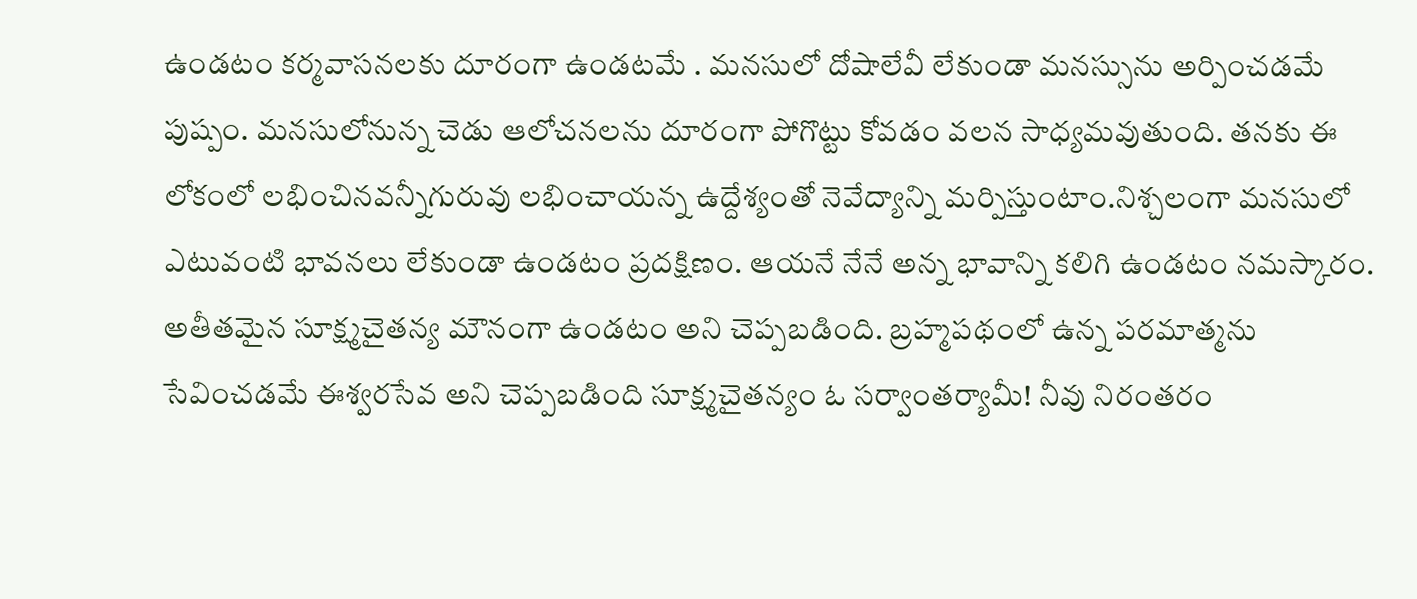ఉండటం కర్మవాసనలకు దూరంగా ఉండటమే . మనసులో దోషాలేవీ లేకుండా మనస్సును అర్పించడమే పుష్పం. మనసులోనున్న చెడు ఆలోచనలను దూరంగా పోగొట్టు కోవడం వలన సాధ్యమవుతుంది. తనకు ఈ లోకంలో లభించినవన్నీగురువు లభించాయన్న ఉద్దేశ్యంతో నెవేద్యాన్ని మర్పిస్తుంటాం.నిశ్చలంగా మనసులో ఎటువంటి భావనలు లేకుండా ఉండటం ప్రదక్షిణం. ఆయనే నేనే అన్న భావాన్ని కలిగి ఉండటం నమస్కారం. అతీతమైన సూక్ష్మచైతన్య మౌనంగా ఉండటం అని చెప్పబడింది. బ్రహ్మపథంలో ఉన్న పరమాత్మను సేవించడమే ఈశ్వరసేవ అని చెప్పబడింది సూక్ష్మచైతన్యం ఓ సర్వాంతర్యామీ! నీవు నిరంతరం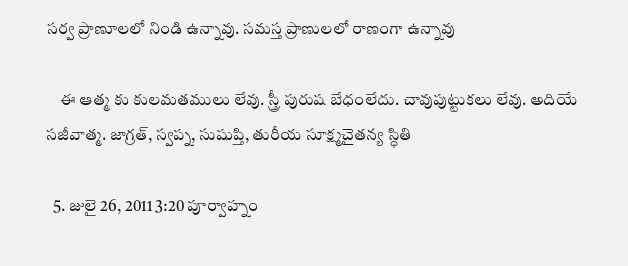సర్వ ప్రాణూలలో నిండి ఉన్నావు. సమస్త ప్రాణులలో రాణంగా ఉన్నావు

    ఈ ఆత్మ కు కులమతములు లేవు. స్త్రీ పురుష బేధంలేదు. చావుపుట్టుకలు లేవు. అదియే సజీవాత్మ. జాగ్రత్, స్వప్న, సుషుప్తి, తురీయ సూక్ష్మచైతన్య స్ధితి

  5. జులై 26, 2011 3:20 పూర్వాహ్నం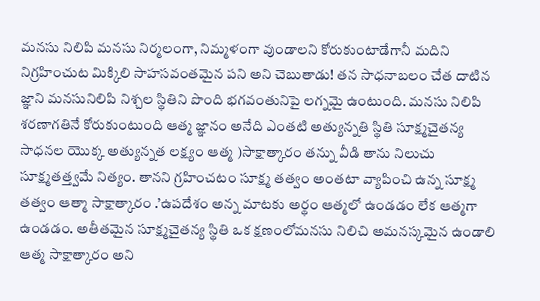మనసు నిలిపి మనసు నిర్మలంగా, నిమ్మళంగా వుండాలని కోరుకుంటాడేగానీ మదిని నిగ్రహించుట మిక్కిలి సాహసవంతమైన పని అని చెబుతాడు! తన సాధనాబలం చేత దాటిన జ్ఞాని మనసునిలిపి నిశ్చల స్థితిని పొంది భగవంతునిపై లగ్నమై ఉంటుంది. మనసు నిలిపి శరణాగతినే కోరుకుంటుంది ఆత్మ జ్ఞానం అనేది ఎంతటి అత్యున్నతి స్థితి సూక్ష్మచైతన్య సాధనల యొక్క అత్యున్నత లక్ష్యం ఆత్మ )సాక్షాత్కారం తన్ను వీడి తాను నిలుచు సూక్ష్మతత్త్వమే నిత్యం. తానని గ్రహించటం సూక్ష్మ తత్వం అంతటా వ్యాపించి ఉన్న సూక్ష్మ తత్వం ఆత్మా సాక్షాత్కారం .’ఉపదేశం అన్న మాటకు అర్థం ఆత్మలో ఉండడం లేక ఆత్మగా ఉండడం. అతీతమైన సూక్ష్మచైతన్య స్థితి ఒక క్షణంలోమనసు నిలిచి అమనస్కమైన ఉండాలి ఆత్మ సాక్షాత్కారం అని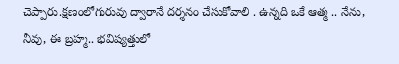చెప్పారు.క్షణంలోగురువు ద్వారానే దర్శనం చేసుకోవాలి . ఉన్నది ఒకే ఆత్మ .. నేను, నీవు, ఈ బ్రహ్మ.. భవిష్యత్తులో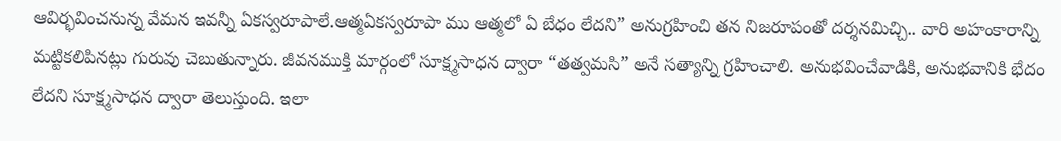ఆవిర్భవించనున్న వేమన ఇవన్నీ ఏకస్వరూపాలే.ఆత్మఏకస్వరూపా ము ఆత్మలో ఏ బేధం లేదని” అనుగ్రహించి తన నిజరూపంతో దర్శనమిచ్చి.. వారి అహంకారాన్ని మట్టికలిపినట్లు గురువు చెబుతున్నారు. జీవనముక్తి మార్గంలో సూక్ష్మసాధన ద్వారా “తత్వమసి” అనే సత్యాన్ని గ్రహించాలి. అనుభవించేవాడికి, అనుభవానికి భేదం లేదని సూక్ష్మసాధన ద్వారా తెలుస్తుంది. ఇలా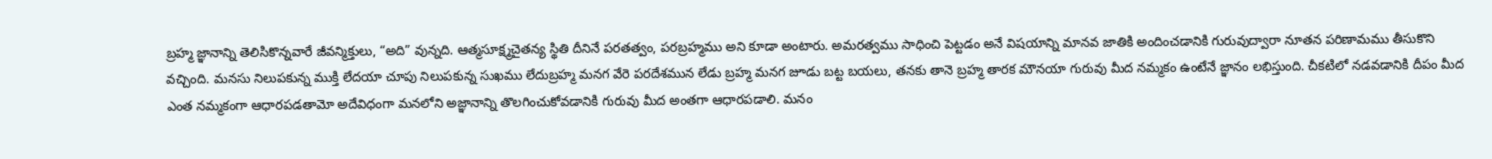బ్రహ్మ జ్ఞానాన్ని తెలిసికొన్నవారే జీవన్మిక్తులు, “అది” వున్నది. ఆత్మసూక్ష్మచైతన్య స్థితి దీనినే పరతత్వం, పరబ్రహ్మము అని కూడా అంటారు. అమరత్వము సాధించి పెట్టడం అనే విషయాన్ని మానవ జాతికి అందించడానికి గురువుద్వారా నూతన పరిణామము తీసుకొని వచ్చింది. మనసు నిలుపకున్న ముక్తి లేదయా చూపు నిలుపకున్న సుఖము లేదుబ్రహ్మ మనగ వేరె పరదేశమున లేడు బ్రహ్మ మనగ జూడు బట్ట బయలు, తనకు తానె బ్రహ్మ తారక మౌనయా గురువు మీద నమ్మకం ఉంటేనే జ్ఞానం లభిస్తుంది. చీకటిలో నడవడానికి దీపం మీద ఎంత నమ్మకంగా ఆధారపడతామో అదేవిధంగా మనలోని అజ్ఞానాన్ని తొలగించుకోవడానికి గురువు మీద అంతగా ఆధారపడాలి. మనం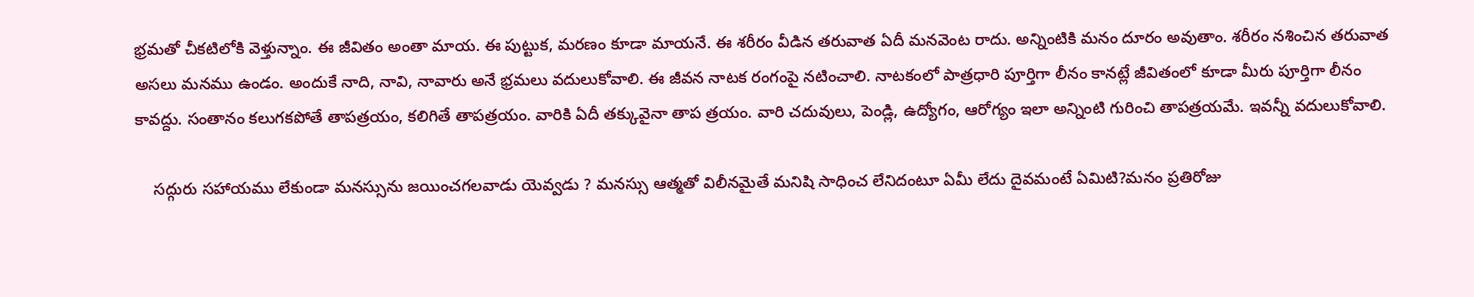భ్రమతో చీకటిలోకి వెళ్తున్నాం. ఈ జీవితం అంతా మాయ. ఈ పుట్టుక, మరణం కూడా మాయనే. ఈ శరీరం వీడిన తరువాత ఏదీ మనవెంట రాదు. అన్నింటికి మనం దూరం అవుతాం. శరీరం నశించిన తరువాత అసలు మనము ఉండం. అందుకే నాది, నావి, నావారు అనే భ్రమలు వదులుకోవాలి. ఈ జీవన నాటక రంగంపై నటించాలి. నాటకంలో పాత్రధారి పూర్తిగా లీనం కానట్లే జీవితంలో కూడా మీరు పూర్తిగా లీనం కావద్దు. సంతానం కలుగకపోతే తాపత్రయం, కలిగితే తాపత్రయం. వారికి ఏదీ తక్కువైనా తాప త్రయం. వారి చదువులు, పెండ్లి, ఉద్యోగం, ఆరోగ్యం ఇలా అన్నింటి గురించి తాపత్రయమే. ఇవన్నీ వదులుకోవాలి.

    సద్గురు సహాయము లేకుండా మనస్సును జయించగలవాడు యెవ్వడు ? మనస్సు ఆత్మతో విలీనమైతే మనిషి సాధించ లేనిదంటూ ఏమీ లేదు దైవమంటే ఏమిటి?మనం ప్రతిరోజు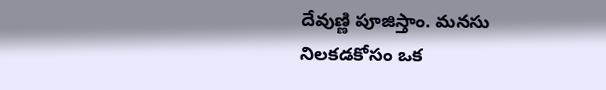దేవుణ్ణి పూజిస్తాం. మనసు నిలకడకోసం ఒక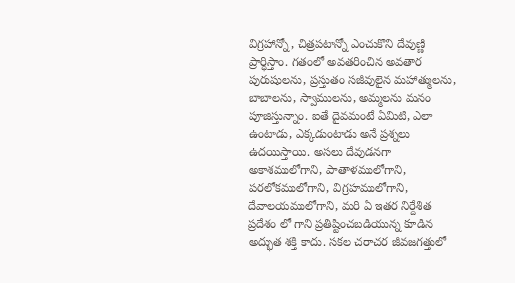విగ్రహాన్నో, చిత్రపటాన్నో ఎంచుకొని దేవుణ్ణి ప్రార్ధిస్తాం. గతంలో అవతరించిన అవతార పురుషులను, ప్రస్తుతం సజీవులైన మహాత్ములను, బాబాలను, స్వాములను, అమ్మలను మనం పూజిస్తున్నాం. ఐతే దైవమంటే ఏమిటి, ఎలా ఉంటాడు, ఎక్కడుంటాడు అనే ప్రశ్నలు ఉదయిస్తాయి. అసలు దేవుడనగా అకాశములోగాని, పాతాళములోగాని, పరలోకములోగాని, విగ్రహములోగాని, దేవాలయములోగాని, మరి ఏ ఇతర నిర్దేశిత ప్రదేశం లో గాని ప్రతిష్టించబడియున్న కూడిన అద్భుత శక్తి కాదు. సకల చరాచర జీవజగత్తులో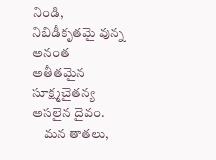నిండి, నిబిడీకృతమై వున్న అనంత అతీతమైన సూక్ష్మచైతన్య అసలైన దైవం.
    మన తాతలు,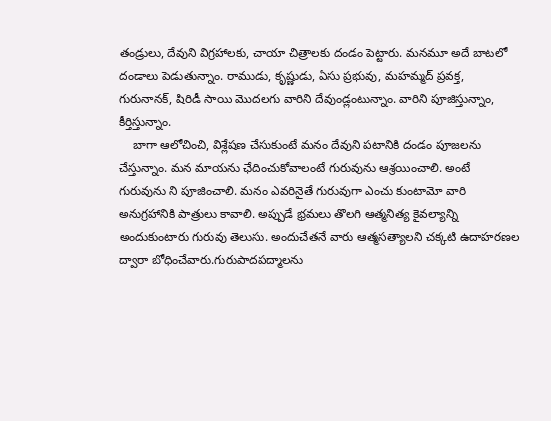తండ్రులు, దేవుని విగ్రహాలకు, చాయా చిత్రాలకు దండం పెట్టారు. మనమూ అదే బాటలో దండాలు పెడుతున్నాం. రాముడు, కృష్ణుడు, ఏసు ప్రభువు, మహమ్మద్ ప్రవక్త, గురునానక్, షిరిడీ సాయి మొదలగు వారిని దేవుండ్లంటున్నాం. వారిని పూజిస్తున్నాం, కీర్తిస్తున్నాం.
    బాగా ఆలోచించి, విశ్లేషణ చేసుకుంటే మనం దేవుని పటానికి దండం పూజలను చేస్తున్నాం. మన మాయను ఛేదించుకోవాలంటే గురువును ఆశ్రయించాలి. అంటే గురువును ని పూజించాలి. మనం ఎవరినైతే గురువుగా ఎంచు కుంటామో వారి అనుగ్రహానికి పాత్రులు కావాలి. అప్పుడే భ్రమలు తొలగి ఆత్మనిత్య కైవల్యాన్ని అందుకుంటారు గురువు తెలుసు. అందుచేతనే వారు ఆత్మసత్యాలని చక్కటి ఉదాహరణల ద్వారా బోధించేవారు.గురుపాదపద్మాలను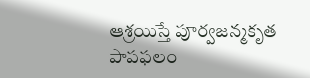ఆశ్రయిస్తే పూర్వజన్మకృత పాపఫలం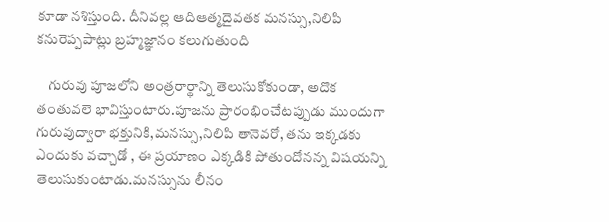కూడా నశిస్తుంది. దీనివల్ల ఆదిఆత్మదైవతక మనస్సు,నిలిపి కనురెప్పపాట్లు బ్రహ్మజ్ఞానం కలుగుతుంది

    గురువు పూజలోని అంత్రరార్థాన్ని తెలుసుకోకుండా, అదొక తంతువలె భావిస్తుంటారు.పూజను ప్రారంభించేటప్పుడు ముందుగా గురువుద్వారా భక్తునికి,మనస్సు,నిలిపి తానెవరో, తను ఇక్కడకు ఎందుకు వచ్చాడో , ఈ ప్రయాణం ఎక్కడికి పోతుందోనన్న విషయన్ని తెలుసుకుంటాడు.మనస్సును లీనం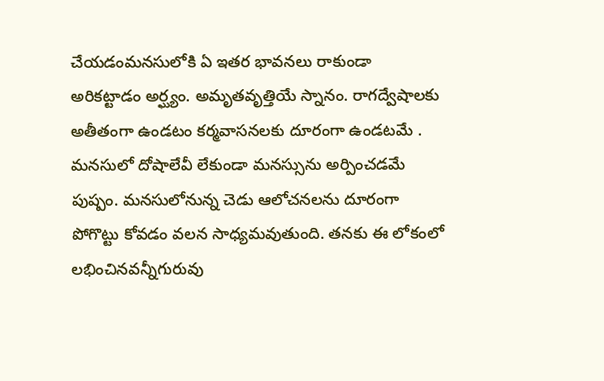చేయడంమనసులోకి ఏ ఇతర భావనలు రాకుండా అరికట్టాడం అర్ఘ్యం. అమృతవృత్తియే స్నానం. రాగద్వేషాలకు అతీతంగా ఉండటం కర్మవాసనలకు దూరంగా ఉండటమే . మనసులో దోషాలేవీ లేకుండా మనస్సును అర్పించడమే పుష్పం. మనసులోనున్న చెడు ఆలోచనలను దూరంగా పోగొట్టు కోవడం వలన సాధ్యమవుతుంది. తనకు ఈ లోకంలో లభించినవన్నీగురువు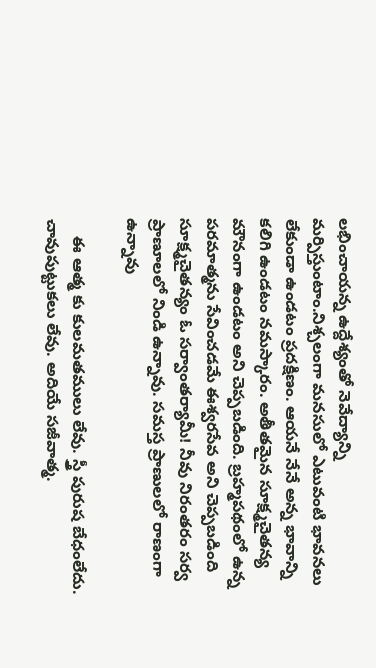లభించాయన్న ఉద్దేశ్యంతో నెవేద్యాన్ని మర్పిస్తుంటాం.నిశ్చలంగా మనసులో ఎటువంటి భావనలు లేకుండా ఉండటం ప్రదక్షిణం. ఆయనే నేనే అన్న భావాన్ని కలిగి ఉండటం నమస్కారం. అతీతమైన సూక్ష్మచైతన్య మౌనంగా ఉండటం అని చెప్పబడింది. బ్రహ్మపథంలో ఉన్న పరమాత్మను సేవించడమే ఈశ్వరసేవ అని చెప్పబడింది సూక్ష్మచైతన్యం ఓ సర్వాంతర్యామీ! నీవు నిరంతరం సర్వ ప్రాణూలలో నిండి ఉన్నావు. సమస్త ప్రాణులలో రాణంగా ఉన్నావు

    ఈ ఆత్మ కు కులమతములు లేవు. స్త్రీ పురుష బేధంలేదు. చావుపుట్టుకలు లేవు. అదియే సజీవాత్మ.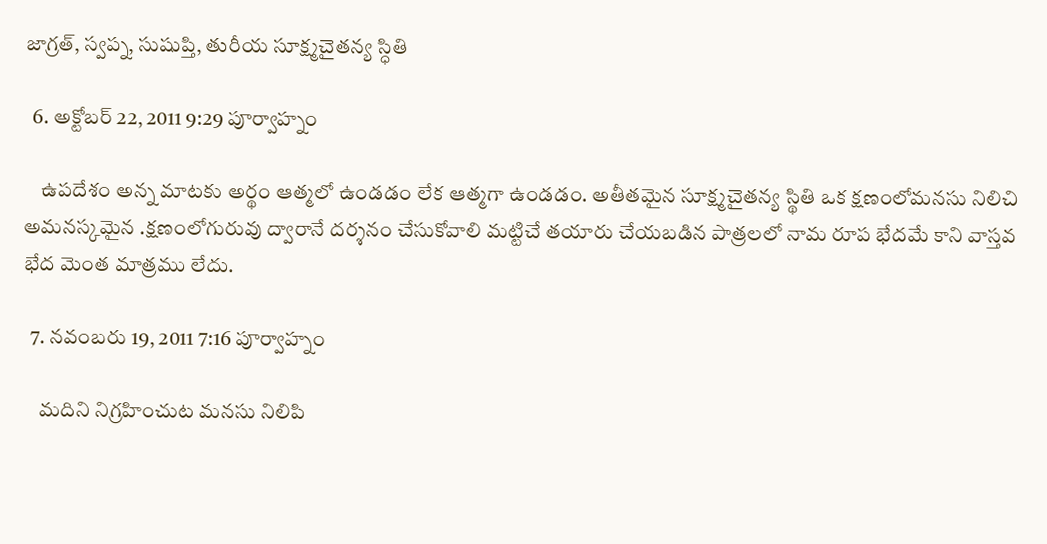జాగ్రత్, స్వప్న, సుషుప్తి, తురీయ సూక్ష్మచైతన్య స్ధితి

  6. అక్టోబర్ 22, 2011 9:29 పూర్వాహ్నం

    ఉపదేశం అన్న మాటకు అర్థం ఆత్మలో ఉండడం లేక ఆత్మగా ఉండడం. అతీతమైన సూక్ష్మచైతన్య స్థితి ఒక క్షణంలోమనసు నిలిచి అమనస్కమైన .క్షణంలోగురువు ద్వారానే దర్శనం చేసుకోవాలి మట్టిచే తయారు చేయబడిన పాత్రలలో నామ రూప భేదమే కాని వాస్తవ భేద మెంత మాత్రము లేదు.

  7. నవంబరు 19, 2011 7:16 పూర్వాహ్నం

    మదిని నిగ్రహించుట మనసు నిలిపి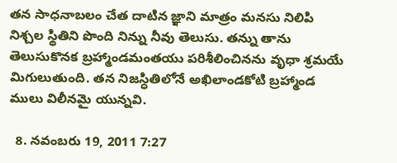తన సాధనాబలం చేత దాటిన జ్ఞాని మాత్రం మనసు నిలిపి నిశ్చల స్థితిని పొంది నిన్ను నీవు తెలుసు. తన్ను తాను తెలుసుకొనక బ్రహ్మాండమంతయు పరిశీలించినను వృధా శ్రమయే మిగులుతుంది. తన నిజస్ధితిలోనే అఖిలాండకోటి బ్రహ్మాండ ములు విలీనమై యున్నవి.

  8. నవంబరు 19, 2011 7:27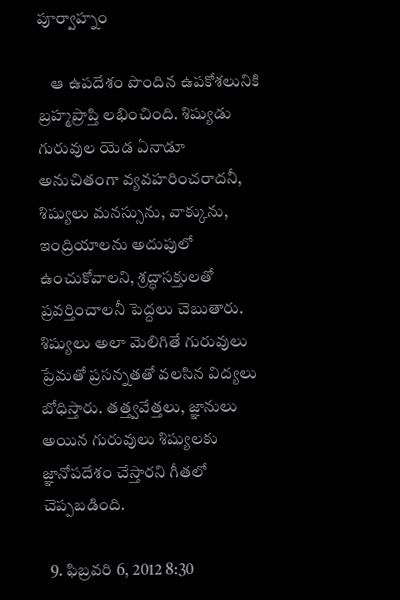పూర్వాహ్నం

    ఆ ఉపదేశం పొందిన ఉపకోశలునికి బ్రహ్మప్రాప్తి లభించింది. శిష్యుడు గురువుల యెడ ఏనాడూ అనుచితంగా వ్యవహరించరాదనీ, శిష్యులు మనస్సును, వాక్కును, ఇంద్రియాలను అదుపులో ఉంచుకోవాలని, శ్రద్ధాసక్తులతో ప్రవర్తించాలనీ పెద్దలు చెబుతారు. శిష్యులు అలా మెలిగితే గురువులు ప్రేమతో ప్రసన్నతతో వలసిన విద్యలు బోధిస్తారు. తత్త్వవేత్తలు, జ్ఞానులు అయిన గురువులు శిష్యులకు జ్ఞానోపదేశం చేస్తారని గీతలో చెప్పబడింది.

  9. ఫిబ్రవరి 6, 2012 8:30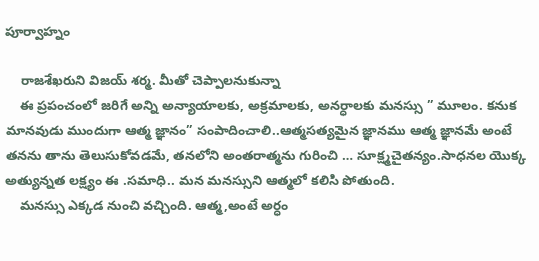పూర్వాహ్నం

    రాజశేఖరుని విజయ్ శర్మ. మీతో చెప్పాలనుకున్నా
    ఈ ప్రపంచంలో జరిగే అన్ని అన్యాయాలకు, అక్రమాలకు, అనర్ధాలకు మనస్సు ” మూలం. కనుక మానవుడు ముందుగా ఆత్మ జ్ఞానం” సంపాదించాలి..ఆత్మసత్యమైన జ్ఞానము ఆత్మ జ్ఞానమే అంటే తనను తాను తెలుసుకోవడమే, తనలోని అంతరాత్మను గురించి … సూక్ష్మచైతన్యం.సాధనల యొక్క అత్యున్నత లక్ష్యం ఈ .సమాధి.. మన మనస్సుని ఆత్మలో కలిసి పోతుంది.
    మనస్సు ఎక్కడ నుంచి వచ్చింది. ఆత్మ,అంటే అర్ధం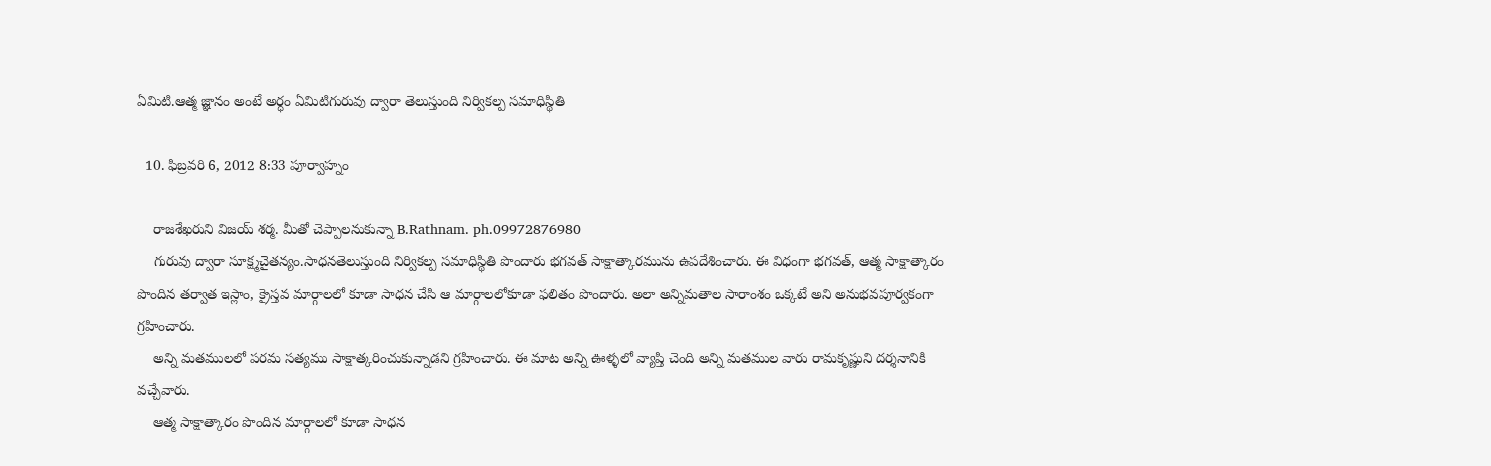ఏమిటి.ఆత్మ జ్ఞానం అంటే అర్ధం ఏమిటిగురువు ద్వారా తెలుస్తుంది నిర్వికల్ప సమాధిస్థితి

  10. ఫిబ్రవరి 6, 2012 8:33 పూర్వాహ్నం

    రాజశేఖరుని విజయ్ శర్మ. మీతో చెప్పాలనుకున్నా B.Rathnam. ph.09972876980
    గురువు ద్వారా సూక్ష్మచైతన్యం.సాధనతెలుస్తుంది నిర్వికల్ప సమాధిస్థితి పొందారు భగవత్ సాక్షాత్కారమును ఉపదేశించారు. ఈ విధంగా భగవత్, ఆత్మ సాక్షాత్కారం పొందిన తర్వాత ఇస్లాం, క్రైస్తవ మార్గాలలో కూడా సాధన చేసి ఆ మార్గాలలోకూడా ఫలితం పొందారు. అలా అన్నిమతాల సారాంశం ఒక్కటే అని అనుభవపూర్వకంగా గ్రహించారు.
    అన్ని మతములలో పరమ సత్యము సాక్షాత్కరించుకున్నాడని గ్రహించారు. ఈ మాట అన్ని ఊళ్ళలో వ్యాప్తి చెంది అన్ని మతముల వారు రామకృష్ణుని దర్శనానికి వచ్చేవారు.
    ఆత్మ సాక్షాత్కారం పొందిన మార్గాలలో కూడా సాధన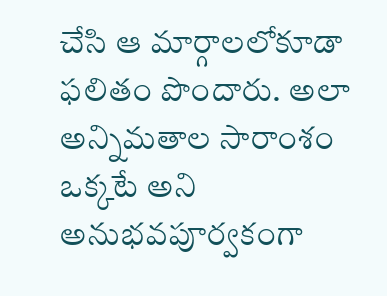చేసి ఆ మార్గాలలోకూడా ఫలితం పొందారు. అలా అన్నిమతాల సారాంశం ఒక్కటే అని అనుభవపూర్వకంగా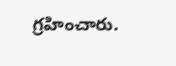గ్రహించారు.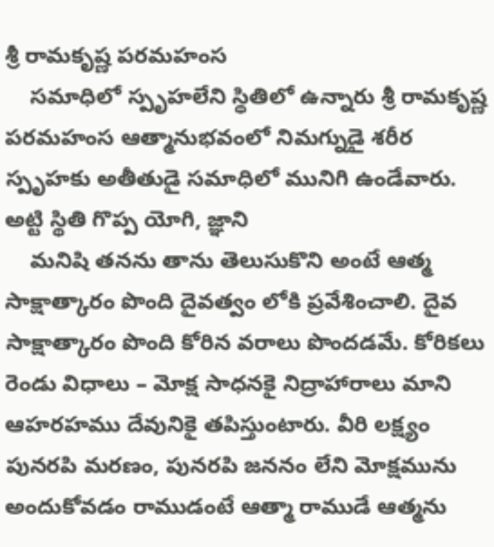శ్రీ రామకృష్ణ పరమహంస
    సమాధిలో స్పృహలేని స్థితిలో ఉన్నారు శ్రీ రామకృష్ణ పరమహంస ఆత్మానుభవంలో నిమగ్నుడై శరీర స్పృహకు అతీతుడై సమాధిలో మునిగి ఉండేవారు. అట్టి స్థితి గొప్ప యోగి, జ్ఞాని
    మనిషి తనను తాను తెలుసుకొని అంటే ఆత్మ సాక్షాత్కారం పొంది దైవత్వం లోకి ప్రవేశించాలి. దైవ సాక్షాత్కారం పొంది కోరిన వరాలు పొందడమే. కోరికలు రెండు విధాలు – మోక్ష సాధనకై నిద్రాహారాలు మాని ఆహరహము దేవునికై తపిస్తుంటారు. వీరి లక్ష్యం పునరపి మరణం, పునరపి జననం లేని మోక్షమును అందుకోవడం రాముడంటే ఆత్మా రాముడే ఆత్మను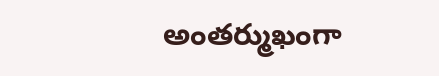అంతర్ముఖంగా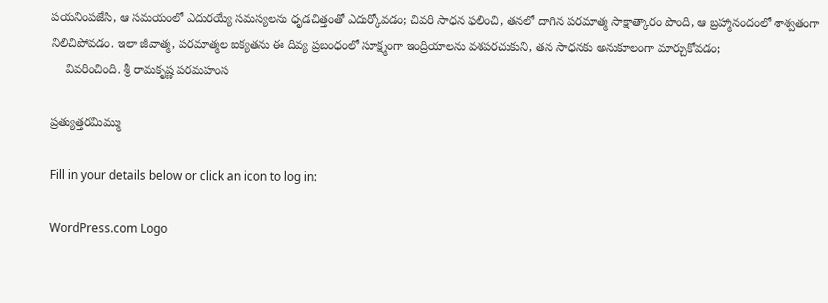పయనింపజేసి, ఆ సమయంలో ఎదురయ్యే సమస్యలను ధృడచిత్తంతో ఎదుర్కోవడం; చివరి సాధన ఫలించి, తనలో దాగిన పరమాత్మ సాక్షాత్కారం పొంది, ఆ బ్రహ్మానందంలో శాశ్వతంగా నిలిచిపోవడం. ఇలా జీవాత్మ, పరమాత్మల ఐక్యతను ఈ దివ్య ప్రబంధంలో సూక్ష్మంగా ఇంద్రియాలను వశపరచుకుని, తన సాధనకు అనుకూలంగా మార్చుకోవడం;
    వివరించింది. శ్రీ రామకృష్ణ పరమహంస

ప్రత్యుత్తరమిమ్ము

Fill in your details below or click an icon to log in:

WordPress.com Logo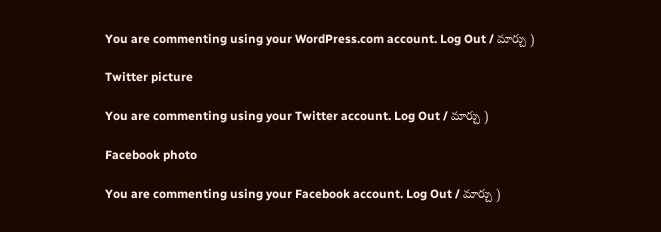You are commenting using your WordPress.com account. Log Out / మార్చు )

Twitter picture

You are commenting using your Twitter account. Log Out / మార్చు )

Facebook photo

You are commenting using your Facebook account. Log Out / మార్చు )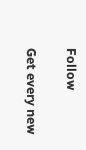Follow

Get every new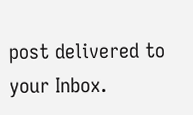post delivered to your Inbox.